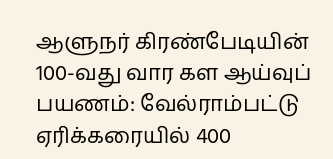ஆளுநர் கிரண்பேடியின் 100-வது வார கள ஆய்வுப் பயணம்: வேல்ராம்பட்டு ஏரிக்கரையில் 400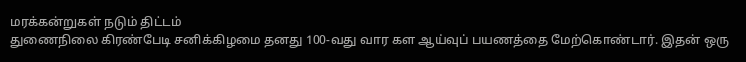மரக்கன்றுகள் நடும் திட்டம்
துணைநிலை கிரண்பேடி சனிக்கிழமை தனது 100-வது வார கள ஆய்வுப் பயணத்தை மேற்கொண்டார். இதன் ஒரு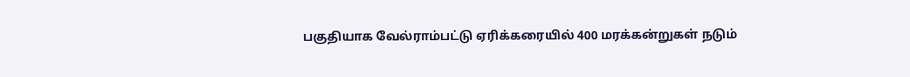பகுதியாக வேல்ராம்பட்டு ஏரிக்கரையில் 400 மரக்கன்றுகள் நடும்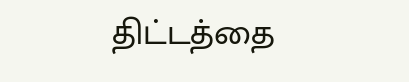திட்டத்தை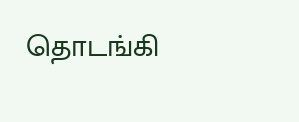தொடங்கி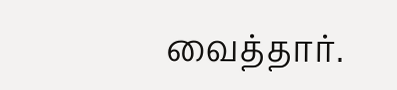வைத்தார்.